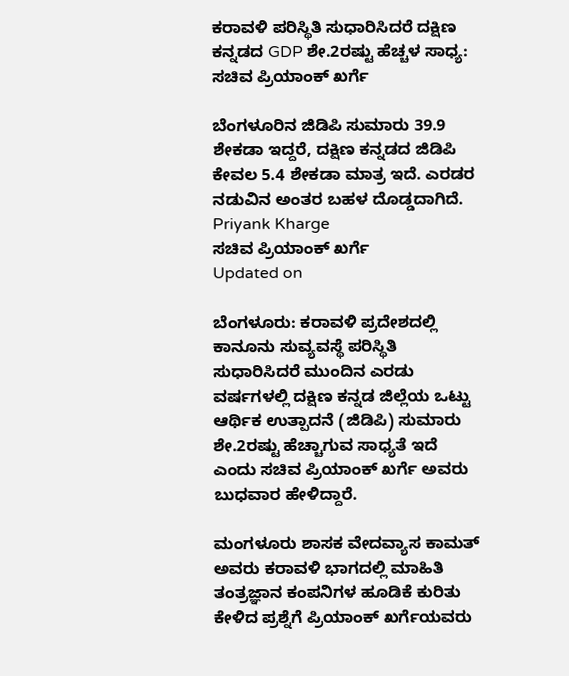ಕರಾವಳಿ ಪರಿಸ್ಥಿತಿ ಸುಧಾರಿಸಿದರೆ ದಕ್ಷಿಣ ಕನ್ನಡದ GDP ಶೇ.2ರಷ್ಟು ಹೆಚ್ಚಳ ಸಾಧ್ಯ: ಸಚಿವ ಪ್ರಿಯಾಂಕ್ ಖರ್ಗೆ

ಬೆಂಗಳೂರಿನ ಜಿಡಿಪಿ ಸುಮಾರು 39.9 ಶೇಕಡಾ ಇದ್ದರೆ, ದಕ್ಷಿಣ ಕನ್ನಡದ ಜಿಡಿಪಿ ಕೇವಲ 5.4 ಶೇಕಡಾ ಮಾತ್ರ ಇದೆ. ಎರಡರ ನಡುವಿನ ಅಂತರ ಬಹಳ ದೊಡ್ಡದಾಗಿದೆ.
Priyank Kharge
ಸಚಿವ ಪ್ರಿಯಾಂಕ್ ಖರ್ಗೆ
Updated on

ಬೆಂಗಳೂರು: ಕರಾವಳಿ ಪ್ರದೇಶದಲ್ಲಿ ಕಾನೂನು ಸುವ್ಯವಸ್ಥೆ ಪರಿಸ್ಥಿತಿ ಸುಧಾರಿಸಿದರೆ ಮುಂದಿನ ಎರಡು ವರ್ಷಗಳಲ್ಲಿ ದಕ್ಷಿಣ ಕನ್ನಡ ಜಿಲ್ಲೆಯ ಒಟ್ಟು ಆರ್ಥಿಕ ಉತ್ಪಾದನೆ (ಜಿಡಿಪಿ) ಸುಮಾರು ಶೇ.2ರಷ್ಟು ಹೆಚ್ಚಾಗುವ ಸಾಧ್ಯತೆ ಇದೆ ಎಂದು ಸಚಿವ ಪ್ರಿಯಾಂಕ್ ಖರ್ಗೆ ಅವರು ಬುಧವಾರ ಹೇಳಿದ್ದಾರೆ.

ಮಂಗಳೂರು ಶಾಸಕ ವೇದವ್ಯಾಸ ಕಾಮತ್ ಅವರು ಕರಾವಳಿ ಭಾಗದಲ್ಲಿ ಮಾಹಿತಿ ತಂತ್ರಜ್ಞಾನ ಕಂಪನಿಗಳ ಹೂಡಿಕೆ ಕುರಿತು ಕೇಳಿದ ಪ್ರಶ್ನೆಗೆ ಪ್ರಿಯಾಂಕ್ ಖರ್ಗೆಯವರು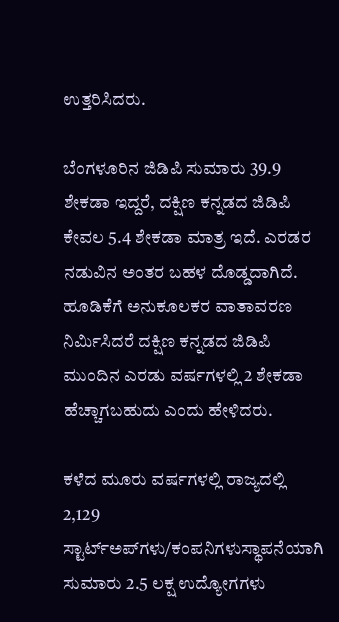ಉತ್ತರಿಸಿದರು.

ಬೆಂಗಳೂರಿನ ಜಿಡಿಪಿ ಸುಮಾರು 39.9 ಶೇಕಡಾ ಇದ್ದರೆ, ದಕ್ಷಿಣ ಕನ್ನಡದ ಜಿಡಿಪಿ ಕೇವಲ 5.4 ಶೇಕಡಾ ಮಾತ್ರ ಇದೆ. ಎರಡರ ನಡುವಿನ ಅಂತರ ಬಹಳ ದೊಡ್ಡದಾಗಿದೆ. ಹೂಡಿಕೆಗೆ ಅನುಕೂಲಕರ ವಾತಾವರಣ ನಿರ್ಮಿಸಿದರೆ ದಕ್ಷಿಣ ಕನ್ನಡದ ಜಿಡಿಪಿ ಮುಂದಿನ ಎರಡು ವರ್ಷಗಳಲ್ಲಿ 2 ಶೇಕಡಾ ಹೆಚ್ಚಾಗಬಹುದು ಎಂದು ಹೇಳಿದರು.

ಕಳೆದ ಮೂರು ವರ್ಷಗಳಲ್ಲಿ ರಾಜ್ಯದಲ್ಲಿ 2,129 ಸ್ಟಾರ್ಟ್‌ಅಪ್‌ಗಳು/ಕಂಪನಿಗಳುಸ್ಥಾಪನೆಯಾಗಿ ಸುಮಾರು 2.5 ಲಕ್ಷ ಉದ್ಯೋಗಗಳು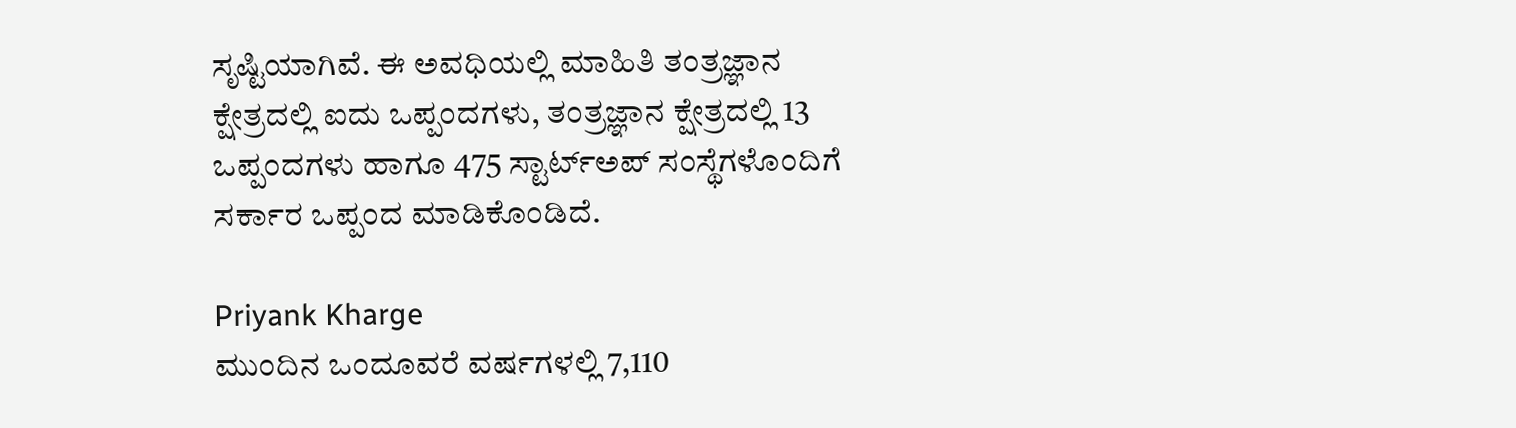ಸೃಷ್ಟಿಯಾಗಿವೆ. ಈ ಅವಧಿಯಲ್ಲಿ ಮಾಹಿತಿ ತಂತ್ರಜ್ಞಾನ ಕ್ಷೇತ್ರದಲ್ಲಿ ಐದು ಒಪ್ಪಂದಗಳು, ತಂತ್ರಜ್ಞಾನ ಕ್ಷೇತ್ರದಲ್ಲಿ 13 ಒಪ್ಪಂದಗಳು ಹಾಗೂ 475 ಸ್ಟಾರ್ಟ್‌ಅಪ್‌ ಸಂಸ್ಥೆಗಳೊಂದಿಗೆ ಸರ್ಕಾರ ಒಪ್ಪಂದ ಮಾಡಿಕೊಂಡಿದೆ.

Priyank Kharge
ಮುಂದಿನ ಒಂದೂವರೆ ವರ್ಷಗಳಲ್ಲಿ 7,110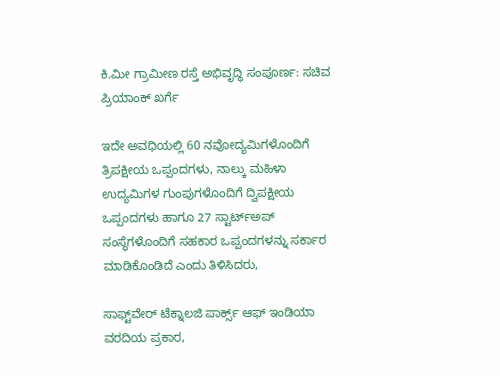ಕಿ.ಮೀ ಗ್ರಾಮೀಣ ರಸ್ತೆ ಅಭಿವೃದ್ಧಿ ಸಂಪೂರ್ಣ: ಸಚಿವ ಪ್ರಿಯಾಂಕ್ ಖರ್ಗೆ

ಇದೇ ಅವಧಿಯಲ್ಲಿ 60 ನವೋದ್ಯಮಿಗಳೊಂದಿಗೆ ತ್ರಿಪಕ್ಷೀಯ ಒಪ್ಪಂದಗಳು, ನಾಲ್ಕು ಮಹಿಳಾ ಉದ್ಯಮಿಗಳ ಗುಂಪುಗಳೊಂದಿಗೆ ದ್ವಿಪಕ್ಷೀಯ ಒಪ್ಪಂದಗಳು ಹಾಗೂ 27 ಸ್ಟಾರ್ಟ್‌ಅಪ್‌ ಸಂಸ್ಥೆಗಳೊಂದಿಗೆ ಸಹಕಾರ ಒಪ್ಪಂದಗಳನ್ನು ಸರ್ಕಾರ ಮಾಡಿಕೊಂಡಿದೆ ಎಂದು ತಿಳಿಸಿದರು,

ಸಾಫ್ಟ್‌ವೇರ್ ಟೆಕ್ನಾಲಜಿ ಪಾರ್ಕ್ಸ್ ಆಫ್ ಇಂಡಿಯಾ ವರದಿಯ ಪ್ರಕಾರ,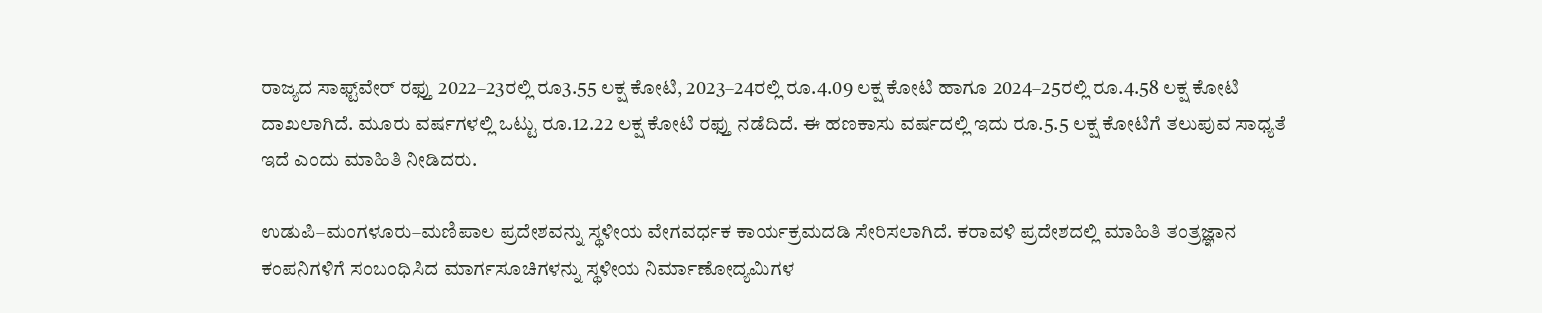ರಾಜ್ಯದ ಸಾಫ್ಟ್‌ವೇರ್ ರಫ್ತು 2022–23ರಲ್ಲಿ ರೂ3.55 ಲಕ್ಷ ಕೋಟಿ, 2023–24ರಲ್ಲಿ ರೂ.4.09 ಲಕ್ಷ ಕೋಟಿ ಹಾಗೂ 2024–25ರಲ್ಲಿ ರೂ.4.58 ಲಕ್ಷ ಕೋಟಿ ದಾಖಲಾಗಿದೆ. ಮೂರು ವರ್ಷಗಳಲ್ಲಿ ಒಟ್ಟು ರೂ.12.22 ಲಕ್ಷ ಕೋಟಿ ರಫ್ತು ನಡೆದಿದೆ. ಈ ಹಣಕಾಸು ವರ್ಷದಲ್ಲಿ ಇದು ರೂ.5.5 ಲಕ್ಷ ಕೋಟಿಗೆ ತಲುಪುವ ಸಾಧ್ಯತೆ ಇದೆ ಎಂದು ಮಾಹಿತಿ ನೀಡಿದರು.

ಉಡುಪಿ–ಮಂಗಳೂರು–ಮಣಿಪಾಲ ಪ್ರದೇಶವನ್ನು ಸ್ಥಳೀಯ ವೇಗವರ್ಧಕ ಕಾರ್ಯಕ್ರಮದಡಿ ಸೇರಿಸಲಾಗಿದೆ. ಕರಾವಳಿ ಪ್ರದೇಶದಲ್ಲಿ ಮಾಹಿತಿ ತಂತ್ರಜ್ಞಾನ ಕಂಪನಿಗಳಿಗೆ ಸಂಬಂಧಿಸಿದ ಮಾರ್ಗಸೂಚಿಗಳನ್ನು ಸ್ಥಳೀಯ ನಿರ್ಮಾಣೋದ್ಯಮಿಗಳ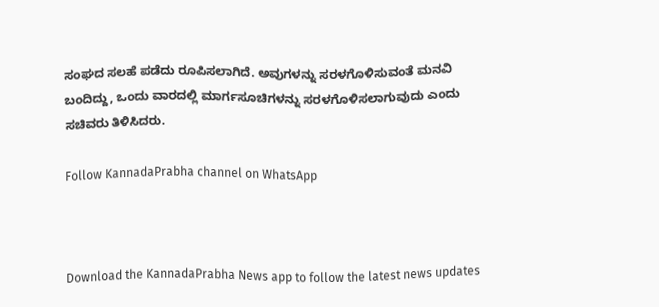ಸಂಘದ ಸಲಹೆ ಪಡೆದು ರೂಪಿಸಲಾಗಿದೆ. ಅವುಗಳನ್ನು ಸರಳಗೊಳಿಸುವಂತೆ ಮನವಿ ಬಂದಿದ್ದು, ಒಂದು ವಾರದಲ್ಲಿ ಮಾರ್ಗಸೂಚಿಗಳನ್ನು ಸರಳಗೊಳಿಸಲಾಗುವುದು ಎಂದು ಸಚಿವರು ತಿಳಿಸಿದರು.

Follow KannadaPrabha channel on WhatsApp



Download the KannadaPrabha News app to follow the latest news updates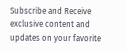Subscribe and Receive exclusive content and updates on your favorite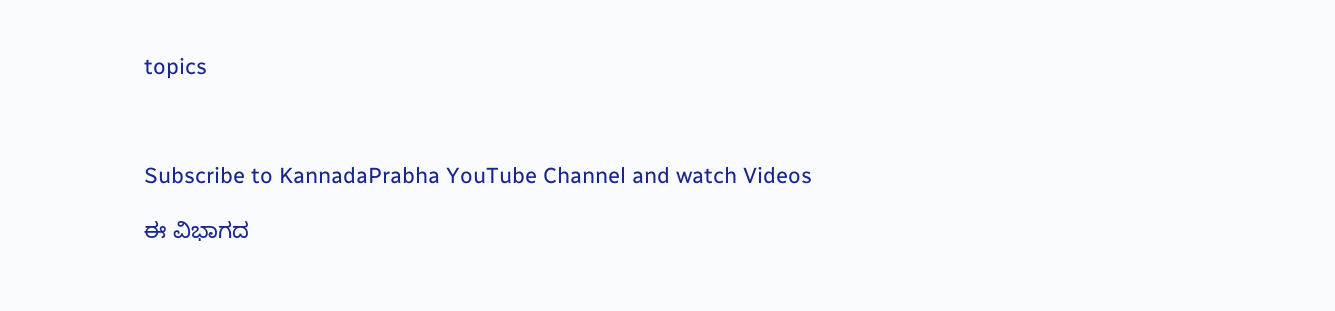topics



Subscribe to KannadaPrabha YouTube Channel and watch Videos

ಈ ವಿಭಾಗದ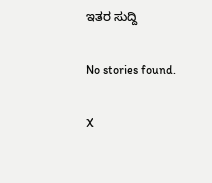ಇತರ ಸುದ್ದಿ

No stories found.

X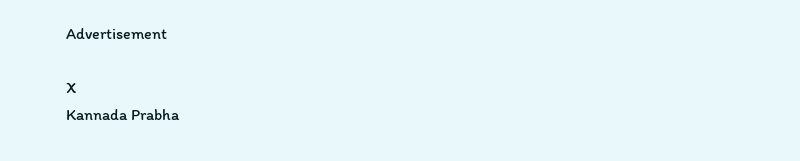Advertisement

X
Kannada Prabha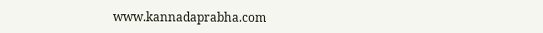www.kannadaprabha.com